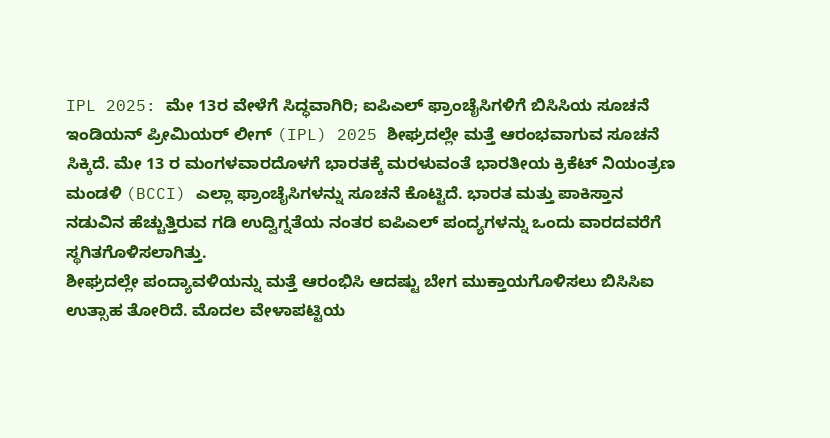IPL 2025: ಮೇ 13ರ ವೇಳೆಗೆ ಸಿದ್ಧವಾಗಿರಿ; ಐಪಿಎಲ್ ಫ್ರಾಂಚೈಸಿಗಳಿಗೆ ಬಿಸಿಸಿಯ ಸೂಚನೆ
ಇಂಡಿಯನ್ ಪ್ರೀಮಿಯರ್ ಲೀಗ್ (IPL) 2025 ಶೀಘ್ರದಲ್ಲೇ ಮತ್ತೆ ಆರಂಭವಾಗುವ ಸೂಚನೆ ಸಿಕ್ಕಿದೆ. ಮೇ 13 ರ ಮಂಗಳವಾರದೊಳಗೆ ಭಾರತಕ್ಕೆ ಮರಳುವಂತೆ ಭಾರತೀಯ ಕ್ರಿಕೆಟ್ ನಿಯಂತ್ರಣ ಮಂಡಳಿ (BCCI) ಎಲ್ಲಾ ಫ್ರಾಂಚೈಸಿಗಳನ್ನು ಸೂಚನೆ ಕೊಟ್ಟಿದೆ. ಭಾರತ ಮತ್ತು ಪಾಕಿಸ್ತಾನ ನಡುವಿನ ಹೆಚ್ಚುತ್ತಿರುವ ಗಡಿ ಉದ್ವಿಗ್ನತೆಯ ನಂತರ ಐಪಿಎಲ್ ಪಂದ್ಯಗಳನ್ನು ಒಂದು ವಾರದವರೆಗೆ ಸ್ಥಗಿತಗೊಳಿಸಲಾಗಿತ್ತು.
ಶೀಘ್ರದಲ್ಲೇ ಪಂದ್ಯಾವಳಿಯನ್ನು ಮತ್ತೆ ಆರಂಭಿಸಿ ಆದಷ್ಟು ಬೇಗ ಮುಕ್ತಾಯಗೊಳಿಸಲು ಬಿಸಿಸಿಐ ಉತ್ಸಾಹ ತೋರಿದೆ. ಮೊದಲ ವೇಳಾಪಟ್ಟಿಯ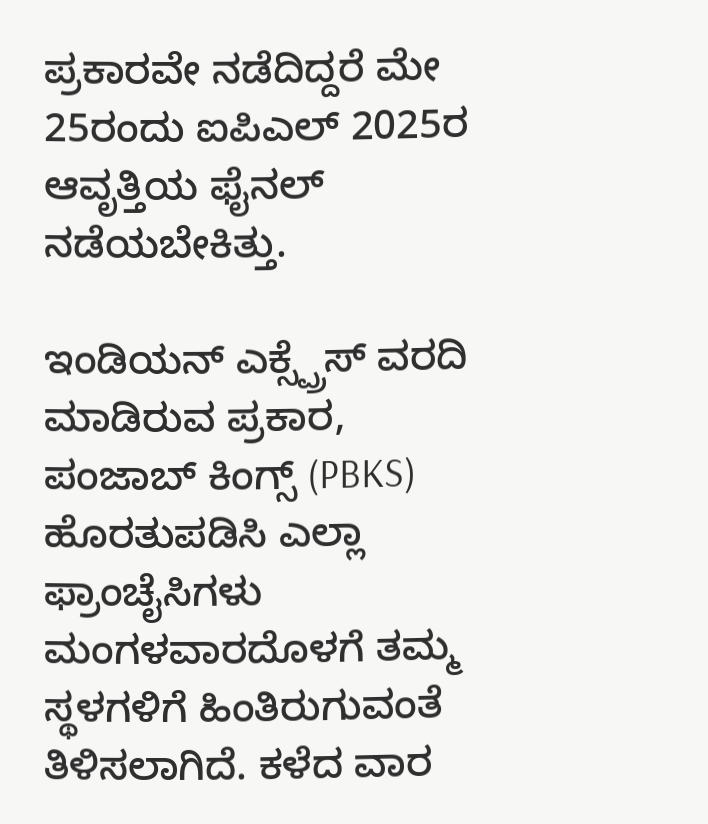ಪ್ರಕಾರವೇ ನಡೆದಿದ್ದರೆ ಮೇ 25ರಂದು ಐಪಿಎಲ್ 2025ರ ಆವೃತ್ತಿಯ ಫೈನಲ್ ನಡೆಯಬೇಕಿತ್ತು.

ಇಂಡಿಯನ್ ಎಕ್ಸ್ಪ್ರೆಸ್ ವರದಿ ಮಾಡಿರುವ ಪ್ರಕಾರ, ಪಂಜಾಬ್ ಕಿಂಗ್ಸ್ (PBKS) ಹೊರತುಪಡಿಸಿ ಎಲ್ಲಾ ಫ್ರಾಂಚೈಸಿಗಳು ಮಂಗಳವಾರದೊಳಗೆ ತಮ್ಮ ಸ್ಥಳಗಳಿಗೆ ಹಿಂತಿರುಗುವಂತೆ ತಿಳಿಸಲಾಗಿದೆ. ಕಳೆದ ವಾರ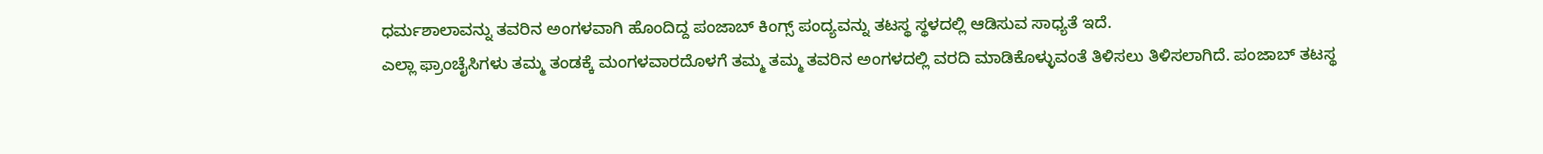ಧರ್ಮಶಾಲಾವನ್ನು ತವರಿನ ಅಂಗಳವಾಗಿ ಹೊಂದಿದ್ದ ಪಂಜಾಬ್ ಕಿಂಗ್ಸ್ ಪಂದ್ಯವನ್ನು ತಟಸ್ಥ ಸ್ಥಳದಲ್ಲಿ ಆಡಿಸುವ ಸಾಧ್ಯತೆ ಇದೆ.
ಎಲ್ಲಾ ಫ್ರಾಂಚೈಸಿಗಳು ತಮ್ಮ ತಂಡಕ್ಕೆ ಮಂಗಳವಾರದೊಳಗೆ ತಮ್ಮ ತಮ್ಮ ತವರಿನ ಅಂಗಳದಲ್ಲಿ ವರದಿ ಮಾಡಿಕೊಳ್ಳುವಂತೆ ತಿಳಿಸಲು ತಿಳಿಸಲಾಗಿದೆ. ಪಂಜಾಬ್ ತಟಸ್ಥ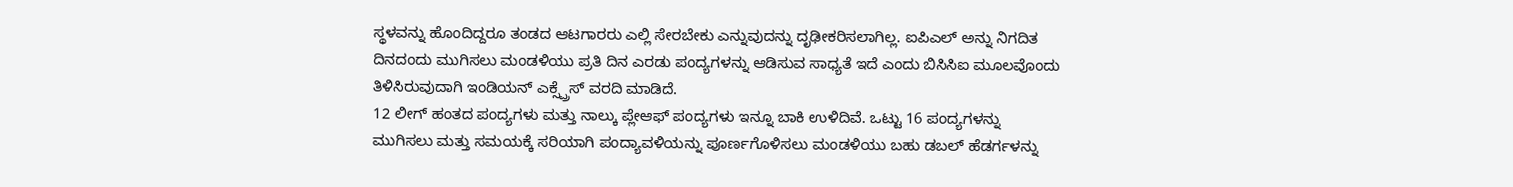ಸ್ಥಳವನ್ನು ಹೊಂದಿದ್ದರೂ ತಂಡದ ಆಟಗಾರರು ಎಲ್ಲಿ ಸೇರಬೇಕು ಎನ್ನುವುದನ್ನು ದೃಢೀಕರಿಸಲಾಗಿಲ್ಲ. ಐಪಿಎಲ್ ಅನ್ನು ನಿಗದಿತ ದಿನದಂದು ಮುಗಿಸಲು ಮಂಡಳಿಯು ಪ್ರತಿ ದಿನ ಎರಡು ಪಂದ್ಯಗಳನ್ನು ಆಡಿಸುವ ಸಾಧ್ಯತೆ ಇದೆ ಎಂದು ಬಿಸಿಸಿಐ ಮೂಲವೊಂದು ತಿಳಿಸಿರುವುದಾಗಿ ಇಂಡಿಯನ್ ಎಕ್ಸ್ಪ್ರೆಸ್ ವರದಿ ಮಾಡಿದೆ.
12 ಲೀಗ್ ಹಂತದ ಪಂದ್ಯಗಳು ಮತ್ತು ನಾಲ್ಕು ಪ್ಲೇಆಫ್ ಪಂದ್ಯಗಳು ಇನ್ನೂ ಬಾಕಿ ಉಳಿದಿವೆ. ಒಟ್ಟು 16 ಪಂದ್ಯಗಳನ್ನು ಮುಗಿಸಲು ಮತ್ತು ಸಮಯಕ್ಕೆ ಸರಿಯಾಗಿ ಪಂದ್ಯಾವಳಿಯನ್ನು ಪೂರ್ಣಗೊಳಿಸಲು ಮಂಡಳಿಯು ಬಹು ಡಬಲ್ ಹೆಡರ್ಗಳನ್ನು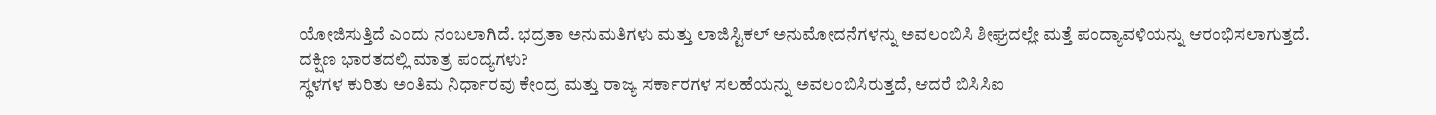ಯೋಜಿಸುತ್ತಿದೆ ಎಂದು ನಂಬಲಾಗಿದೆ. ಭದ್ರತಾ ಅನುಮತಿಗಳು ಮತ್ತು ಲಾಜಿಸ್ಟಿಕಲ್ ಅನುಮೋದನೆಗಳನ್ನು ಅವಲಂಬಿಸಿ ಶೀಘ್ರದಲ್ಲೇ ಮತ್ತೆ ಪಂದ್ಯಾವಳಿಯನ್ನು ಆರಂಭಿಸಲಾಗುತ್ತದೆ.
ದಕ್ಷಿಣ ಭಾರತದಲ್ಲಿ ಮಾತ್ರ ಪಂದ್ಯಗಳು?
ಸ್ಥಳಗಳ ಕುರಿತು ಅಂತಿಮ ನಿರ್ಧಾರವು ಕೇಂದ್ರ ಮತ್ತು ರಾಜ್ಯ ಸರ್ಕಾರಗಳ ಸಲಹೆಯನ್ನು ಅವಲಂಬಿಸಿರುತ್ತದೆ, ಆದರೆ ಬಿಸಿಸಿಐ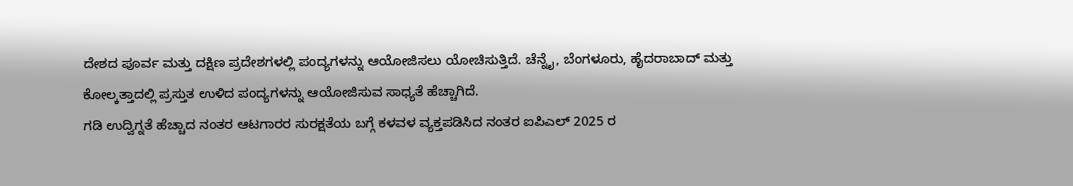ದೇಶದ ಪೂರ್ವ ಮತ್ತು ದಕ್ಷಿಣ ಪ್ರದೇಶಗಳಲ್ಲಿ ಪಂದ್ಯಗಳನ್ನು ಆಯೋಜಿಸಲು ಯೋಚಿಸುತ್ತಿದೆ. ಚೆನ್ನೈ, ಬೆಂಗಳೂರು, ಹೈದರಾಬಾದ್ ಮತ್ತು ಕೋಲ್ಕತ್ತಾದಲ್ಲಿ ಪ್ರಸ್ತುತ ಉಳಿದ ಪಂದ್ಯಗಳನ್ನು ಆಯೋಜಿಸುವ ಸಾಧ್ಯತೆ ಹೆಚ್ಚಾಗಿದೆ.
ಗಡಿ ಉದ್ವಿಗ್ನತೆ ಹೆಚ್ಚಾದ ನಂತರ ಆಟಗಾರರ ಸುರಕ್ಷತೆಯ ಬಗ್ಗೆ ಕಳವಳ ವ್ಯಕ್ತಪಡಿಸಿದ ನಂತರ ಐಪಿಎಲ್ 2025 ರ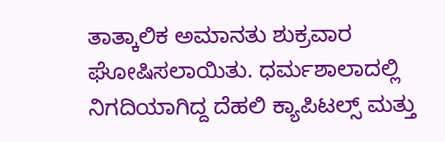ತಾತ್ಕಾಲಿಕ ಅಮಾನತು ಶುಕ್ರವಾರ ಘೋಷಿಸಲಾಯಿತು. ಧರ್ಮಶಾಲಾದಲ್ಲಿ ನಿಗದಿಯಾಗಿದ್ದ ದೆಹಲಿ ಕ್ಯಾಪಿಟಲ್ಸ್ ಮತ್ತು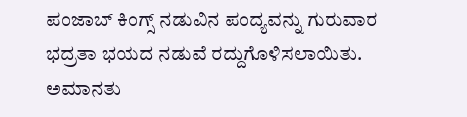ಪಂಜಾಬ್ ಕಿಂಗ್ಸ್ ನಡುವಿನ ಪಂದ್ಯವನ್ನು ಗುರುವಾರ ಭದ್ರತಾ ಭಯದ ನಡುವೆ ರದ್ದುಗೊಳಿಸಲಾಯಿತು.
ಅಮಾನತು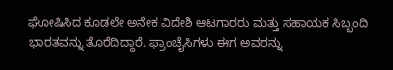ಘೋಷಿಸಿದ ಕೂಡಲೇ ಅನೇಕ ವಿದೇಶಿ ಆಟಗಾರರು ಮತ್ತು ಸಹಾಯಕ ಸಿಬ್ಬಂದಿ ಭಾರತವನ್ನು ತೊರೆದಿದ್ದಾರೆ. ಫ್ರಾಂಚೈಸಿಗಳು ಈಗ ಅವರನ್ನು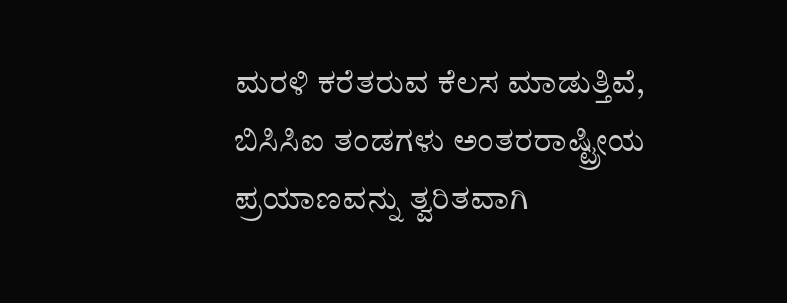ಮರಳಿ ಕರೆತರುವ ಕೆಲಸ ಮಾಡುತ್ತಿವೆ, ಬಿಸಿಸಿಐ ತಂಡಗಳು ಅಂತರರಾಷ್ಟ್ರೀಯ ಪ್ರಯಾಣವನ್ನು ತ್ವರಿತವಾಗಿ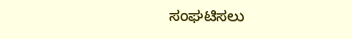ಸಂಘಟಿಸಲು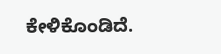ಕೇಳಿಕೊಂಡಿದೆ.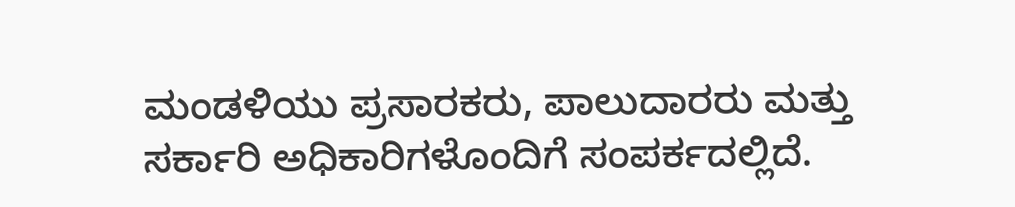ಮಂಡಳಿಯು ಪ್ರಸಾರಕರು, ಪಾಲುದಾರರು ಮತ್ತು ಸರ್ಕಾರಿ ಅಧಿಕಾರಿಗಳೊಂದಿಗೆ ಸಂಪರ್ಕದಲ್ಲಿದೆ.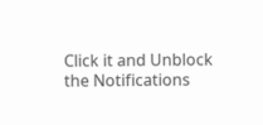Click it and Unblock the Notifications